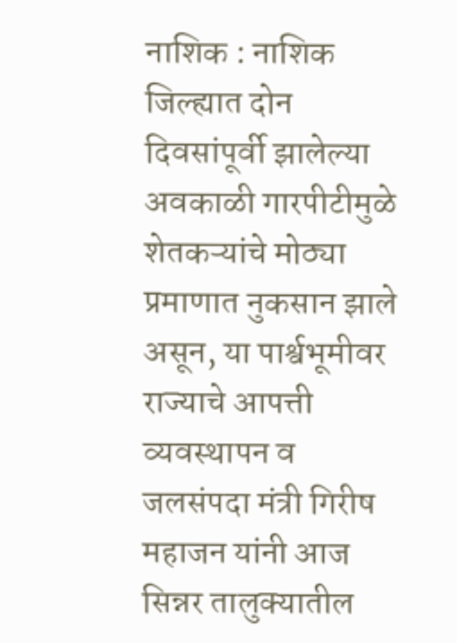नाशिक : नाशिक जिल्ह्यात दोन दिवसांपूर्वी झालेल्या अवकाळी गारपीटीमुळे शेतकऱ्यांचे मोठ्या प्रमाणात नुकसान झाले असून, या पार्श्वभूमीवर राज्याचे आपत्ती व्यवस्थापन व जलसंपदा मंत्री गिरीष महाजन यांनी आज सिन्नर तालुक्यातील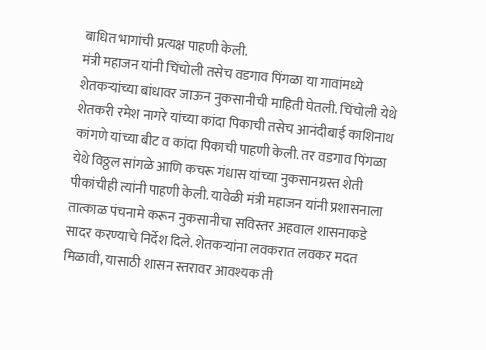बाधित भागांची प्रत्यक्ष पाहणी केली.
मंत्री महाजन यांनी चिंचोली तसेच वडगाव पिंगळा या गावांमध्ये शेतकऱ्यांच्या बांधावर जाऊन नुकसानीची माहिती घेतली. चिंचोली येथे शेतकरी रमेश नागरे यांच्या कांदा पिकाची तसेच आनंदीबाई काशिनाथ कांगणे यांच्या बीट व कांदा पिकाची पाहणी केली. तर वडगाव पिंगळा येथे विठ्ठल सांगळे आणि कचरू गंधास यांच्या नुकसानग्रस्त शेती पीकांचीही त्यांनी पाहणी केली. यावेळी मंत्री महाजन यांनी प्रशासनाला तात्काळ पंचनामे करून नुकसानीचा सविस्तर अहवाल शासनाकडे सादर करण्याचे निर्देश दिले. शेतकऱ्यांना लवकरात लवकर मदत मिळावी, यासाठी शासन स्तरावर आवश्यक ती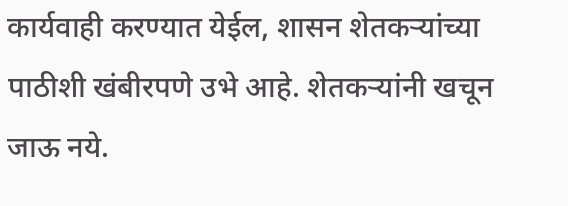कार्यवाही करण्यात येईल, शासन शेतकऱ्यांच्या पाठीशी खंबीरपणे उभे आहे. शेतकऱ्यांनी खचून जाऊ नये.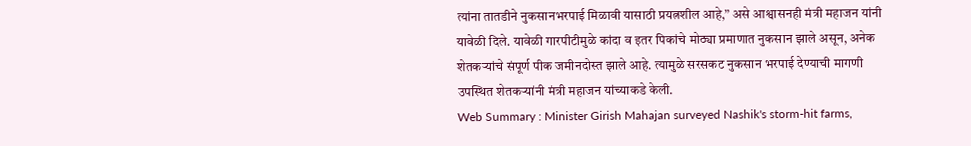त्यांना तातडीने नुकसानभरपाई मिळावी यासाठी प्रयत्नशील आहे,” असे आश्वासनही मंत्री महाजन यांनी यावेळी दिले. यावेळी गारपीटीमुळे कांदा व इतर पिकांचे मोठ्या प्रमाणात नुकसान झाले असून, अनेक शेतकऱ्यांचे संपूर्ण पीक जमीनदोस्त झाले आहे. त्यामुळे सरसकट नुकसान भरपाई देण्याची मागणी उपस्थित शेतकऱ्यांनी मंत्री महाजन यांच्याकडे केली.
Web Summary : Minister Girish Mahajan surveyed Nashik's storm-hit farms,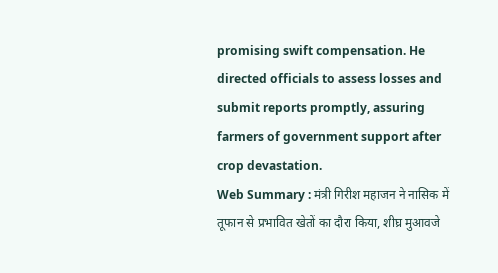promising swift compensation. He directed officials to assess losses and submit reports promptly, assuring farmers of government support after crop devastation.
Web Summary : मंत्री गिरीश महाजन ने नासिक में तूफान से प्रभावित खेतों का दौरा किया, शीघ्र मुआवजे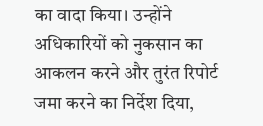का वादा किया। उन्होंने अधिकारियों को नुकसान का आकलन करने और तुरंत रिपोर्ट जमा करने का निर्देश दिया,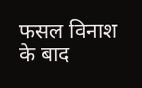फसल विनाश के बाद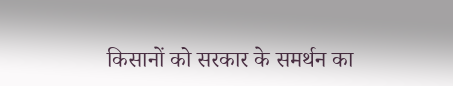किसानों को सरकार के समर्थन का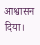आश्वासन दिया।